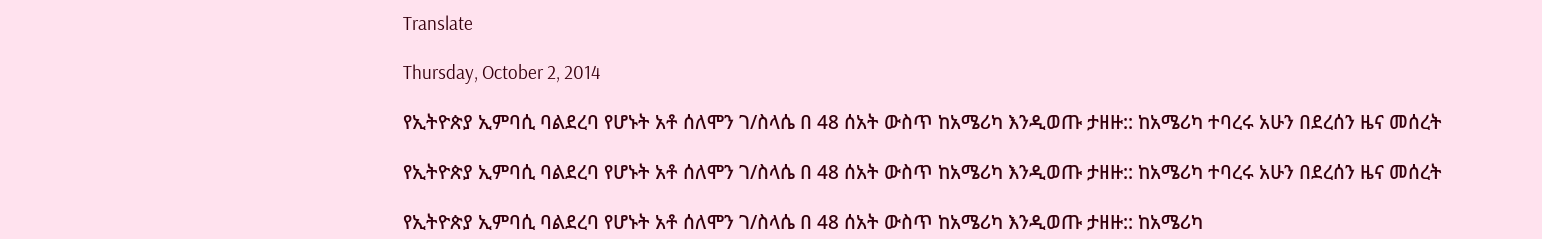Translate

Thursday, October 2, 2014

የኢትዮጵያ ኢምባሲ ባልደረባ የሆኑት አቶ ሰለሞን ገ/ስላሴ በ 48 ሰአት ውስጥ ከአሜሪካ እንዲወጡ ታዘዙ:: ከአሜሪካ ተባረሩ አሁን በደረሰን ዜና መሰረት

የኢትዮጵያ ኢምባሲ ባልደረባ የሆኑት አቶ ሰለሞን ገ/ስላሴ በ 48 ሰአት ውስጥ ከአሜሪካ እንዲወጡ ታዘዙ:: ከአሜሪካ ተባረሩ አሁን በደረሰን ዜና መሰረት

የኢትዮጵያ ኢምባሲ ባልደረባ የሆኑት አቶ ሰለሞን ገ/ስላሴ በ 48 ሰአት ውስጥ ከአሜሪካ እንዲወጡ ታዘዙ:: ከአሜሪካ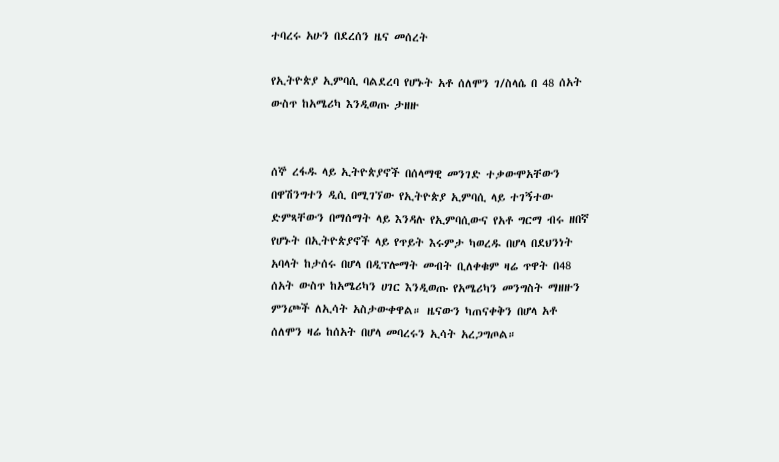ተባረሩ አሁን በደረሰን ዜና መሰረት

የኢትዮጵያ ኢምባሲ ባልደረባ የሆኑት አቶ ሰለሞን ገ/ስላሴ በ 48 ሰአት ውስጥ ከአሜሪካ እንዲወጡ ታዘዙ


ሰኞ ረፋዱ ላይ ኢትዮጵያኖች በሰላማዊ መንገድ ተቃውሞአቸውን በዋሽንግተን ዲሲ በሚገኘው የኢትዮጵያ ኢምባሲ ላይ ተገኝተው ድምጻቸውን በማሰማት ላይ እንዳሉ የኢምባሲውና የአቶ ግርማ ብሩ ዘበኛ የሆኑት በኢትዮጵያኖች ላይ የጥይት እሩምታ ካወረዱ በሆላ በደህንነት አባላት ከታሰሩ በሆላ በዲፕሎማት መብት ቢለቀቁም ዛሬ ጥዋት በ48 ሰአት ውስጥ ከአሜሪካን ሀገር እንዲወጡ የአሜሪካን መንግስት ማዘዙን ምንጮች ለኢሳት አስታውቀዋል። ዜናውን ካጠናቀቅን በሆላ አቶ ሰለሞን ዛሬ ከሰአት በሆላ መባረሩን ኢሳት አረጋግጦል።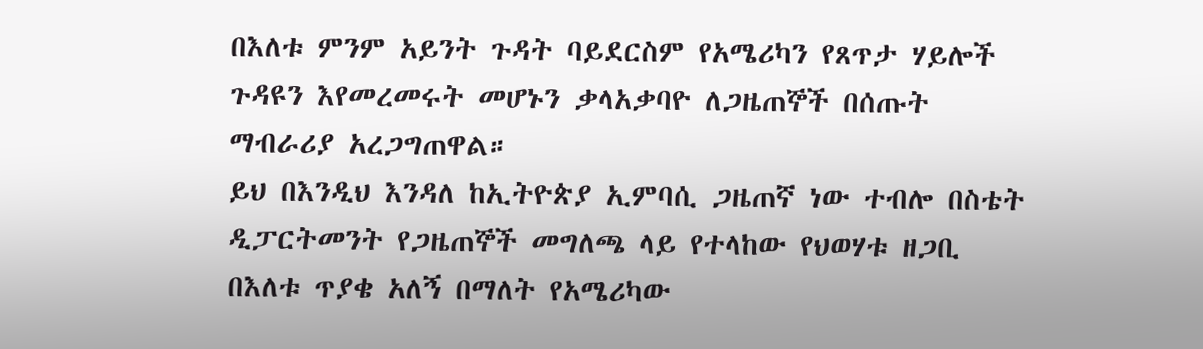በእለቱ ምንም አይንት ጉዳት ባይደርስም የአሜሪካን የጸጥታ ሃይሎች ጉዳዩን እየመረመሩት መሆኑን ቃላአቃባዮ ለጋዜጠኞች በሰጡት ማብራሪያ አረጋግጠዋል።
ይህ በእንዲህ እንዳለ ከኢትዮጵያ ኢምባሲ ጋዜጠኛ ነው ተብሎ በስቴት ዲፓርትመንት የጋዜጠኞች መግለጫ ላይ የተላከው የህወሃቱ ዘጋቢ በእለቱ ጥያቄ አለኝ በማለት የአሜሪካው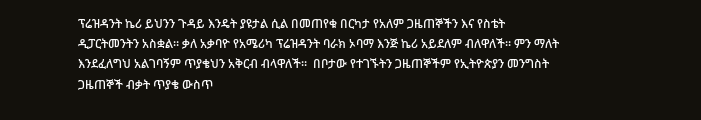ፕሬዝዳንት ኬሪ ይህንን ጉዳይ እንዴት ያዩታል ሲል በመጠየቁ በርካታ የአለም ጋዜጠኞችን እና የስቴት ዲፓርትመንትን አስቋል። ቃለ አቃባዮ የአሜሪካ ፕሬዝዳንት ባራክ ኦባማ እንጅ ኬሪ አይደለም ብለዋለች። ምን ማለት እንደፈለግህ አልገባኝም ጥያቄህን አቅርብ ብላዋለች።  በቦታው የተገኙትን ጋዜጠኞችም የኢትዮጵያን መንግስት ጋዜጠኞች ብቃት ጥያቄ ውስጥ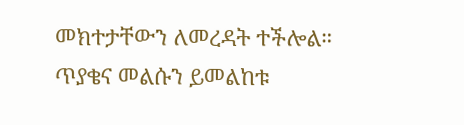መክተታቸውን ለመረዳት ተችሎል።
ጥያቄና መልሱን ይመልከቱ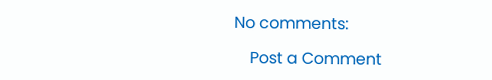No comments:

    Post a Comment